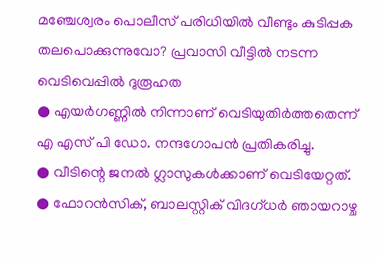മഞ്ചേശ്വരം പൊലീസ് പരിധിയിൽ വീണ്ടും കുടിപ്പക തലപൊക്കുന്നുവോ? പ്രവാസി വീട്ടിൽ നടന്ന വെടിവെപ്പിൽ ദുരൂഹത
● എയർഗണ്ണിൽ നിന്നാണ് വെടിയുതിർത്തതെന്ന് എ എസ് പി ഡോ. നന്ദഗോപൻ പ്രതികരിച്ചു.
● വീടിന്റെ ജനൽ ഗ്ലാസുകൾക്കാണ് വെടിയേറ്റത്.
● ഫോറൻസിക്, ബാലസ്റ്റിക് വിദഗ്ധർ ഞായറാഴ്ച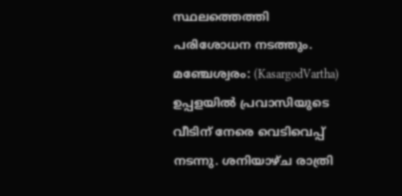സ്ഥലത്തെത്തി പരിശോധന നടത്തും.
മഞ്ചേശ്വരം: (KasargodVartha) ഉപ്പളയിൽ പ്രവാസിയുടെ വീടിന് നേരെ വെടിവെപ്പ് നടന്നു. ശനിയാഴ്ച രാത്രി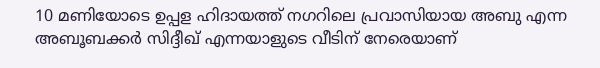10 മണിയോടെ ഉപ്പള ഹിദായത്ത് നഗറിലെ പ്രവാസിയായ അബു എന്ന അബൂബക്കർ സിദ്ദീഖ് എന്നയാളുടെ വീടിന് നേരെയാണ്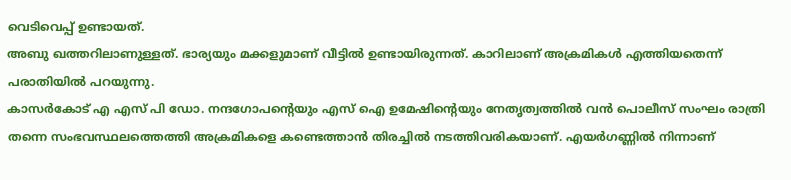വെടിവെപ്പ് ഉണ്ടായത്.
അബു ഖത്തറിലാണുള്ളത്. ഭാര്യയും മക്കളുമാണ് വീട്ടിൽ ഉണ്ടായിരുന്നത്. കാറിലാണ് അക്രമികൾ എത്തിയതെന്ന് പരാതിയിൽ പറയുന്നു.
കാസർകോട് എ എസ് പി ഡോ. നന്ദഗോപൻ്റെയും എസ് ഐ ഉമേഷിൻ്റെയും നേതൃത്വത്തിൽ വൻ പൊലീസ് സംഘം രാത്രി തന്നെ സംഭവസ്ഥലത്തെത്തി അക്രമികളെ കണ്ടെത്താൻ തിരച്ചിൽ നടത്തിവരികയാണ്. എയർഗണ്ണിൽ നിന്നാണ്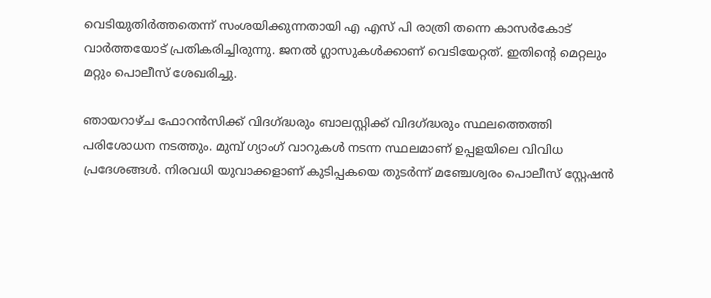വെടിയുതിർത്തതെന്ന് സംശയിക്കുന്നതായി എ എസ് പി രാത്രി തന്നെ കാസർകോട് വാർത്തയോട് പ്രതികരിച്ചിരുന്നു. ജനൽ ഗ്ലാസുകൾക്കാണ് വെടിയേറ്റത്. ഇതിൻ്റെ മെറ്റലും മറ്റും പൊലീസ് ശേഖരിച്ചു.

ഞായറാഴ്ച ഫോറൻസിക്ക് വിദഗ്ദ്ധരും ബാലസ്റ്റിക്ക് വിദഗ്ദ്ധരും സ്ഥലത്തെത്തി പരിശോധന നടത്തും. മുമ്പ് ഗ്യാംഗ് വാറുകൾ നടന്ന സ്ഥലമാണ് ഉപ്പളയിലെ വിവിധ പ്രദേശങ്ങൾ. നിരവധി യുവാക്കളാണ് കുടിപ്പകയെ തുടർന്ന് മഞ്ചേശ്വരം പൊലീസ് സ്റ്റേഷൻ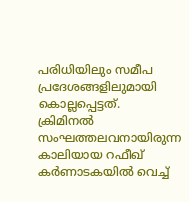പരിധിയിലും സമീപ പ്രദേശങ്ങളിലുമായി കൊല്ലപ്പെട്ടത്.
ക്രിമിനൽ സംഘത്തലവനായിരുന്ന കാലിയായ റഫീഖ് കർണാടകയിൽ വെച്ച്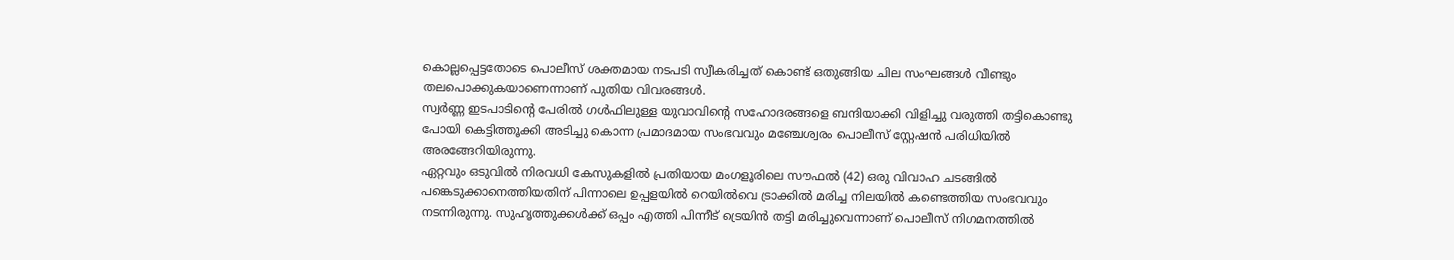കൊല്ലപ്പെട്ടതോടെ പൊലീസ് ശക്തമായ നടപടി സ്വീകരിച്ചത് കൊണ്ട് ഒതുങ്ങിയ ചില സംഘങ്ങൾ വീണ്ടും തലപൊക്കുകയാണെന്നാണ് പുതിയ വിവരങ്ങൾ.
സ്വർണ്ണ ഇടപാടിൻ്റെ പേരിൽ ഗൾഫിലുള്ള യുവാവിൻ്റെ സഹോദരങ്ങളെ ബന്ദിയാക്കി വിളിച്ചു വരുത്തി തട്ടികൊണ്ടു പോയി കെട്ടിത്തൂക്കി അടിച്ചു കൊന്ന പ്രമാദമായ സംഭവവും മഞ്ചേശ്വരം പൊലീസ് സ്റ്റേഷൻ പരിധിയിൽ അരങ്ങേറിയിരുന്നു.
ഏറ്റവും ഒടുവിൽ നിരവധി കേസുകളിൽ പ്രതിയായ മംഗളൂരിലെ സൗഫൽ (42) ഒരു വിവാഹ ചടങ്ങിൽ പങ്കെടുക്കാനെത്തിയതിന് പിന്നാലെ ഉപ്പളയിൽ റെയിൽവെ ട്രാക്കിൽ മരിച്ച നിലയിൽ കണ്ടെത്തിയ സംഭവവും നടന്നിരുന്നു. സുഹൃത്തുക്കൾക്ക് ഒപ്പം എത്തി പിന്നീട് ട്രെയിൻ തട്ടി മരിച്ചുവെന്നാണ് പൊലീസ് നിഗമനത്തിൽ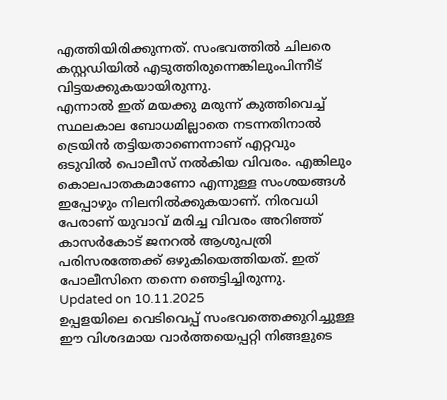എത്തിയിരിക്കുന്നത്. സംഭവത്തിൽ ചിലരെ കസ്റ്റഡിയിൽ എടുത്തിരുന്നെങ്കിലുംപിന്നീട് വിട്ടയക്കുകയായിരുന്നു.
എന്നാൽ ഇത് മയക്കു മരുന്ന് കുത്തിവെച്ച് സ്ഥലകാല ബോധമില്ലാതെ നടന്നതിനാൽ ട്രെയിൻ തട്ടിയതാണെന്നാണ് എറ്റവും ഒടുവിൽ പൊലീസ് നൽകിയ വിവരം. എങ്കിലും കൊലപാതകമാണോ എന്നുള്ള സംശയങ്ങൾ ഇപ്പോഴും നിലനിൽക്കുകയാണ്. നിരവധി പേരാണ് യുവാവ് മരിച്ച വിവരം അറിഞ്ഞ് കാസർകോട് ജനറൽ ആശുപത്രി പരിസരത്തേക്ക് ഒഴുകിയെത്തിയത്. ഇത് പോലീസിനെ തന്നെ ഞെട്ടിച്ചിരുന്നു.
Updated on 10.11.2025
ഉപ്പളയിലെ വെടിവെപ്പ് സംഭവത്തെക്കുറിച്ചുള്ള ഈ വിശദമായ വാർത്തയെപ്പറ്റി നിങ്ങളുടെ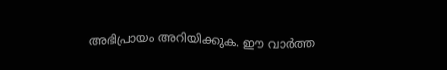അഭിപ്രായം അറിയിക്കുക. ഈ വാർത്ത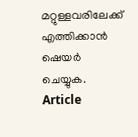മറ്റുള്ളവരിലേക്ക് എത്തിക്കാൻ ഷെയർ ചെയ്യുക.
Article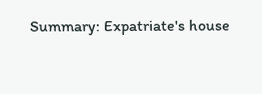Summary: Expatriate's house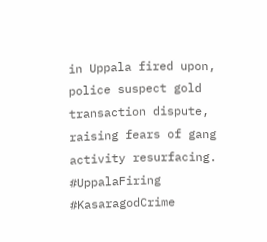in Uppala fired upon, police suspect gold transaction dispute, raising fears of gang activity resurfacing.
#UppalaFiring #KasaragodCrime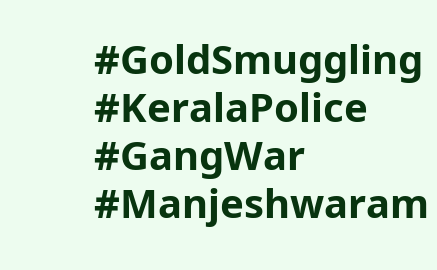#GoldSmuggling #KeralaPolice #GangWar #Manjeshwaram